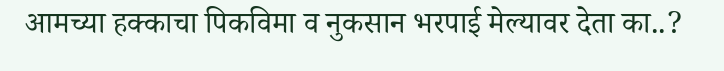आमच्या हक्काचा पिकविमा व नुकसान भरपाई मेल्यावर देता का..?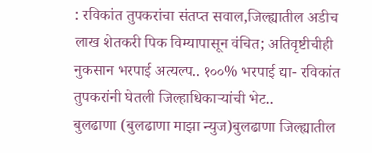: रविकांत तुपकरांचा संतप्त सवाल,जिल्ह्यातील अडीच लाख शेतकरी पिक विम्यापासून वंचित; अतिवृष्टीचीही नुकसान भरपाई अत्यल्प.. १००% भरपाई द्या- रविकांत तुपकरांनी घेतली जिल्हाधिकाऱ्यांची भेट..
बुलढाणा (बुलढाणा माझा न्युज)बुलढाणा जिल्ह्यातील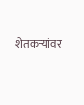शेतकऱ्यांवर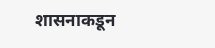शासनाकडून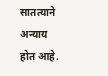सातत्याने अन्याय होत आहे.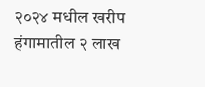२०२४ मधील खरीप हंगामातील २ लाख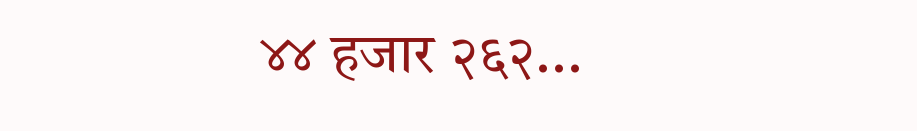४४ हजार २६२...